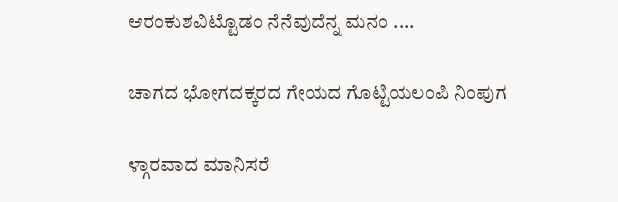ಆರಂಕುಶವಿಟ್ಟೊಡಂ ನೆನೆವುದೆನ್ನ ಮನಂ ....

ಚಾಗದ ಭೋಗದಕ್ಕರದ ಗೇಯದ ಗೊಟ್ಟಿಯಲಂಪಿ ನಿಂಪುಗ

ಳ್ಗಾರವಾದ ಮಾನಿಸರೆ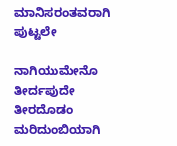ಮಾನಿಸರಂತವರಾಗಿ ಪುಟ್ಟಲೇ

ನಾಗಿಯುಮೇನೊ ತೀರ್ದಪುದೇ ತೀರದೊಡಂ ಮರಿದುಂಬಿಯಾಗಿ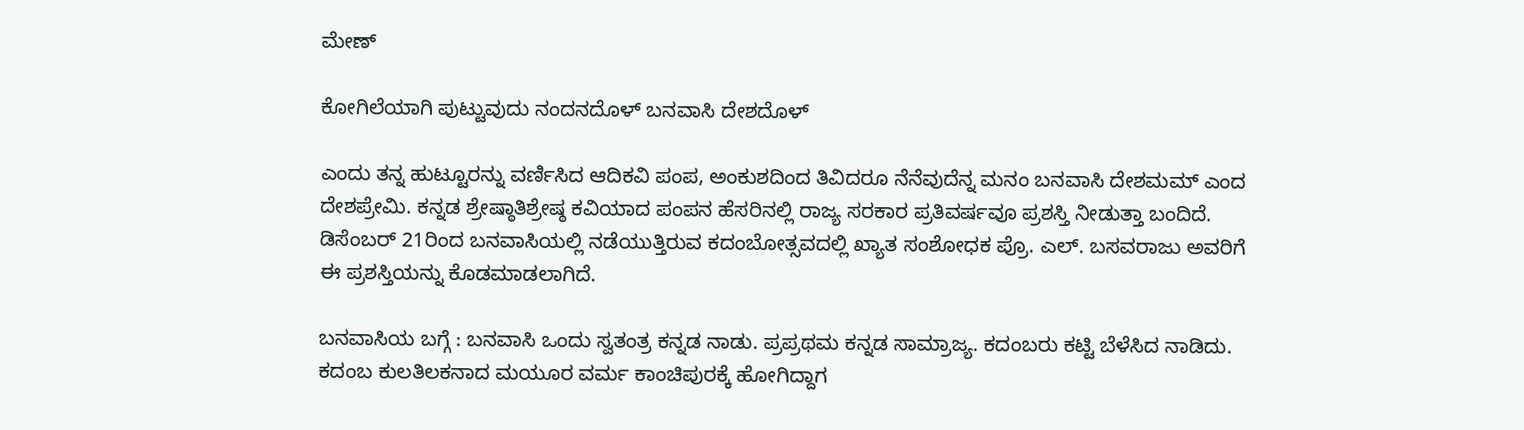ಮೇಣ್‌

ಕೋಗಿಲೆಯಾಗಿ ಪುಟ್ಟುವುದು ನಂದನದೊಳ್‌ ಬನವಾಸಿ ದೇಶದೊಳ್‌

ಎಂದು ತನ್ನ ಹುಟ್ಟೂರನ್ನು ವರ್ಣಿಸಿದ ಆದಿಕವಿ ಪಂಪ, ಅಂಕುಶದಿಂದ ತಿವಿದರೂ ನೆನೆವುದೆನ್ನ ಮನಂ ಬನವಾಸಿ ದೇಶಮಮ್‌ ಎಂದ ದೇಶಪ್ರೇಮಿ. ಕನ್ನಡ ಶ್ರೇಷ್ಠಾತಿಶ್ರೇಷ್ಠ ಕವಿಯಾದ ಪಂಪನ ಹೆಸರಿನಲ್ಲಿ ರಾಜ್ಯ ಸರಕಾರ ಪ್ರತಿವರ್ಷವೂ ಪ್ರಶಸ್ತಿ ನೀಡುತ್ತಾ ಬಂದಿದೆ. ಡಿಸೆಂಬರ್‌ 21ರಿಂದ ಬನವಾಸಿಯಲ್ಲಿ ನಡೆಯುತ್ತಿರುವ ಕದಂಬೋತ್ಸವದಲ್ಲಿ ಖ್ಯಾತ ಸಂಶೋಧಕ ಪ್ರೊ. ಎಲ್‌. ಬಸವರಾಜು ಅವರಿಗೆ ಈ ಪ್ರಶಸ್ತಿಯನ್ನು ಕೊಡಮಾಡಲಾಗಿದೆ.

ಬನವಾಸಿಯ ಬಗ್ಗೆ : ಬನವಾಸಿ ಒಂದು ಸ್ವತಂತ್ರ ಕನ್ನಡ ನಾಡು. ಪ್ರಪ್ರಥಮ ಕನ್ನಡ ಸಾಮ್ರಾಜ್ಯ. ಕದಂಬರು ಕಟ್ಟಿ ಬೆಳೆಸಿದ ನಾಡಿದು. ಕದಂಬ ಕುಲತಿಲಕನಾದ ಮಯೂರ ವರ್ಮ ಕಾಂಚಿಪುರಕ್ಕೆ ಹೋಗಿದ್ದಾಗ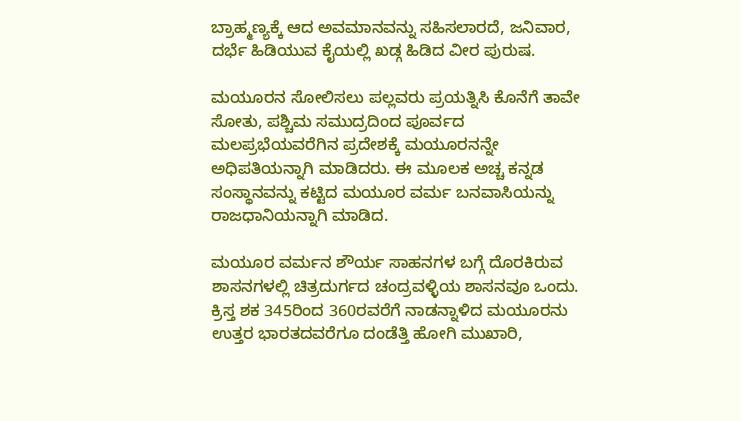ಬ್ರಾಹ್ಮಣ್ಯಕ್ಕೆ ಆದ ಅವಮಾನವನ್ನು ಸಹಿಸಲಾರದೆ, ಜನಿವಾರ, ದರ್ಭೆ ಹಿಡಿಯುವ ಕೈಯಲ್ಲಿ ಖಡ್ಗ ಹಿಡಿದ ವೀರ ಪುರುಷ.

ಮಯೂರನ ಸೋಲಿಸಲು ಪಲ್ಲವರು ಪ್ರಯತ್ನಿಸಿ ಕೊನೆಗೆ ತಾವೇ ಸೋತು, ಪಶ್ಚಿಮ ಸಮುದ್ರದಿಂದ ಪೂರ್ವದ ಮಲಪ್ರಭೆಯವರೆಗಿನ ಪ್ರದೇಶಕ್ಕೆ ಮಯೂರನನ್ನೇ ಅಧಿಪತಿಯನ್ನಾಗಿ ಮಾಡಿದರು. ಈ ಮೂಲಕ ಅಚ್ಚ ಕನ್ನಡ ಸಂಸ್ಥಾನವನ್ನು ಕಟ್ಟಿದ ಮಯೂರ ವರ್ಮ ಬನವಾಸಿಯನ್ನು ರಾಜಧಾನಿಯನ್ನಾಗಿ ಮಾಡಿದ.

ಮಯೂರ ವರ್ಮನ ಶೌರ್ಯ ಸಾಹನಗಳ ಬಗ್ಗೆ ದೊರಕಿರುವ ಶಾಸನಗಳಲ್ಲಿ ಚಿತ್ರದುರ್ಗದ ಚಂದ್ರವಳ್ಳಿಯ ಶಾಸನವೂ ಒಂದು. ಕ್ರಿಸ್ತ ಶಕ 345ರಿಂದ 360ರವರೆಗೆ ನಾಡನ್ನಾಳಿದ ಮಯೂರನು ಉತ್ತರ ಭಾರತದವರೆಗೂ ದಂಡೆತ್ತಿ ಹೋಗಿ ಮುಖಾರಿ,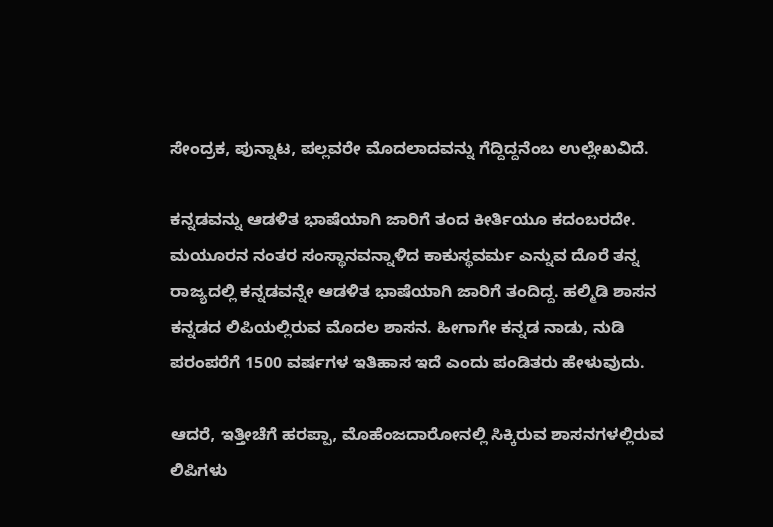ಸೇಂದ್ರಕ, ಪುನ್ನಾಟ, ಪಲ್ಲವರೇ ಮೊದಲಾದವನ್ನು ಗೆದ್ದಿದ್ದನೆಂಬ ಉಲ್ಲೇಖವಿದೆ.

ಕನ್ನಡವನ್ನು ಆಡಳಿತ ಭಾಷೆಯಾಗಿ ಜಾರಿಗೆ ತಂದ ಕೀರ್ತಿಯೂ ಕದಂಬರದೇ. ಮಯೂರನ ನಂತರ ಸಂಸ್ಥಾನವನ್ನಾಳಿದ ಕಾಕುಸ್ಥವರ್ಮ ಎನ್ನುವ ದೊರೆ ತನ್ನ ರಾಜ್ಯದಲ್ಲಿ ಕನ್ನಡವನ್ನೇ ಆಡಳಿತ ಭಾಷೆಯಾಗಿ ಜಾರಿಗೆ ತಂದಿದ್ದ. ಹಲ್ಮಿಡಿ ಶಾಸನ ಕನ್ನಡದ ಲಿಪಿಯಲ್ಲಿರುವ ಮೊದಲ ಶಾಸನ. ಹೀಗಾಗೇ ಕನ್ನಡ ನಾಡು, ನುಡಿ ಪರಂಪರೆಗೆ 1500 ವರ್ಷಗಳ ಇತಿಹಾಸ ಇದೆ ಎಂದು ಪಂಡಿತರು ಹೇಳುವುದು.

ಆದರೆ, ಇತ್ತೀಚೆಗೆ ಹರಪ್ಪಾ, ಮೊಹೆಂಜದಾರೋನಲ್ಲಿ ಸಿಕ್ಕಿರುವ ಶಾಸನಗಳಲ್ಲಿರುವ ಲಿಪಿಗಳು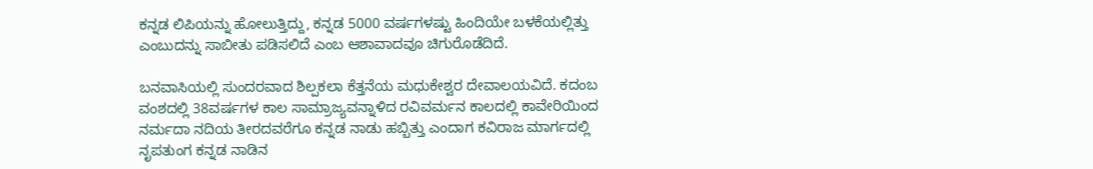ಕನ್ನಡ ಲಿಪಿಯನ್ನು ಹೋಲುತ್ತಿದ್ದು, ಕನ್ನಡ 5000 ವರ್ಷಗಳಷ್ಟು ಹಿಂದಿಯೇ ಬಳಕೆಯಲ್ಲಿತ್ತು ಎಂಬುದನ್ನು ಸಾಬೀತು ಪಡಿಸಲಿದೆ ಎಂಬ ಆಶಾವಾದವೂ ಚಿಗುರೊಡೆದಿದೆ.

ಬನವಾಸಿಯಲ್ಲಿ ಸುಂದರವಾದ ಶಿಲ್ಪಕಲಾ ಕೆತ್ತನೆಯ ಮಧುಕೇಶ್ವರ ದೇವಾಲಯವಿದೆ. ಕದಂಬ ವಂಶದಲ್ಲಿ 38ವರ್ಷಗಳ ಕಾಲ ಸಾಮ್ರಾಜ್ಯವನ್ನಾಳಿದ ರವಿವರ್ಮನ ಕಾಲದಲ್ಲಿ ಕಾವೇರಿಯಿಂದ ನರ್ಮದಾ ನದಿಯ ತೀರದವರೆಗೂ ಕನ್ನಡ ನಾಡು ಹಬ್ಬಿತ್ತು ಎಂದಾಗ ಕವಿರಾಜ ಮಾರ್ಗದಲ್ಲಿ ನೃಪತುಂಗ ಕನ್ನಡ ನಾಡಿನ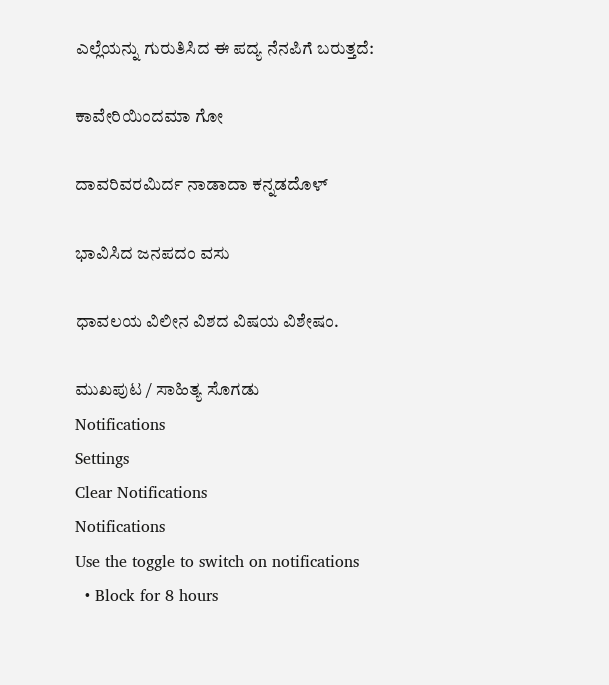ಎಲ್ಲೆಯನ್ನು ಗುರುತಿಸಿದ ಈ ಪದ್ಯ ನೆನಪಿಗೆ ಬರುತ್ತದೆ:

ಕಾವೇರಿಯಿಂದಮಾ ಗೋ

ದಾವರಿವರಮಿರ್ದ ನಾಡಾದಾ ಕನ್ನಡದೊಳ್‌

ಭಾವಿಸಿದ ಜನಪದಂ ವಸು

ಧಾವಲಯ ವಿಲೀನ ವಿಶದ ವಿಷಯ ವಿಶೇಷಂ.

ಮುಖಪುಟ / ಸಾಹಿತ್ಯ ಸೊಗಡು
Notifications
Settings
Clear Notifications
Notifications
Use the toggle to switch on notifications
  • Block for 8 hours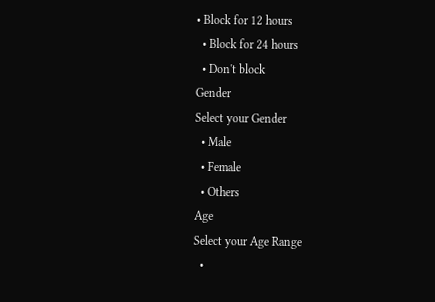• Block for 12 hours
  • Block for 24 hours
  • Don't block
Gender
Select your Gender
  • Male
  • Female
  • Others
Age
Select your Age Range
  •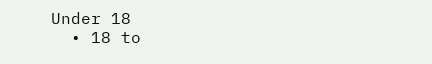Under 18
  • 18 to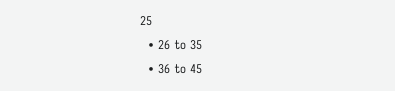25
  • 26 to 35
  • 36 to 45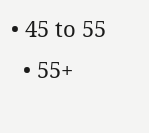• 45 to 55
  • 55+